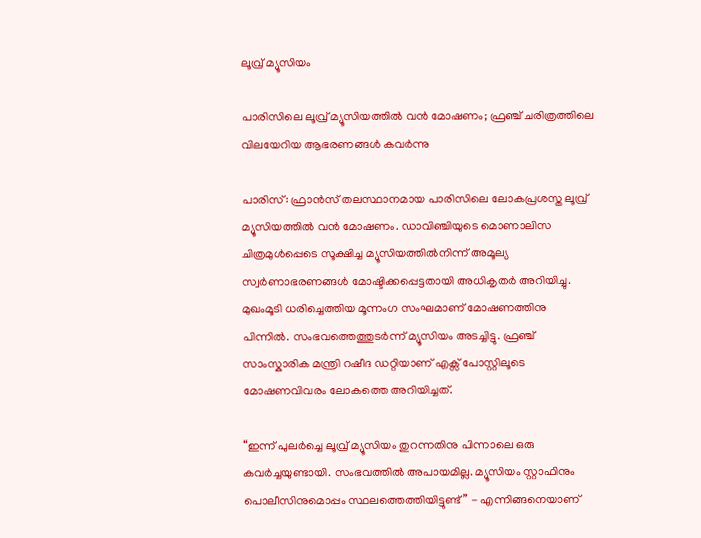ലൂവ്ര് മ്യൂസിയം

പാരിസിലെ ലൂവ്ര് മ്യൂസിയത്തിൽ വൻ മോഷണം; ഫ്രഞ്ച് ചരിത്രത്തിലെ വിലയേറിയ ആഭരണങ്ങൾ കവർന്നു

പാരിസ്: ഫ്രാൻസ് തലസ്ഥാനമായ പാരിസിലെ ലോകപ്രശസ്ത ലൂവ്ര് മ്യൂസിയത്തിൽ വൻ മോഷണം. ഡാവിഞ്ചിയുടെ മൊണാലിസ ചിത്രമുൾപ്പെടെ സൂക്ഷിച്ച മ്യൂസിയത്തിൽനിന്ന് അമൂല്യ സ്വർണാഭരണങ്ങൾ മോഷ്ടിക്കപ്പെട്ടതായി അധികൃതർ അറിയിച്ചു. മുഖംമൂടി ധരിച്ചെത്തിയ മൂന്നംഗ സംഘമാണ് മോഷണത്തിനു പിന്നിൽ. സംഭവത്തെത്തുടർന്ന് മ്യൂസിയം അടച്ചിട്ടു. ഫ്രഞ്ച് സാംസ്കാരിക മന്ത്രി റഷീദ ഡറ്റിയാണ് എക്സ് പോസ്റ്റിലൂടെ മോഷണവിവരം ലോകത്തെ അറിയിച്ചത്.

“ഇന്ന് പുലർച്ചെ ലൂവ്ര് മ്യൂസിയം തുറന്നതിനു പിന്നാലെ ഒരു കവർച്ചയുണ്ടായി. സംഭവത്തിൽ അപായമില്ല. മ്യൂസിയം സ്റ്റാഫിനും പൊലീസിനുമൊപ്പം സ്ഥലത്തെത്തിയിട്ടുണ്ട്” - എന്നിങ്ങനെയാണ്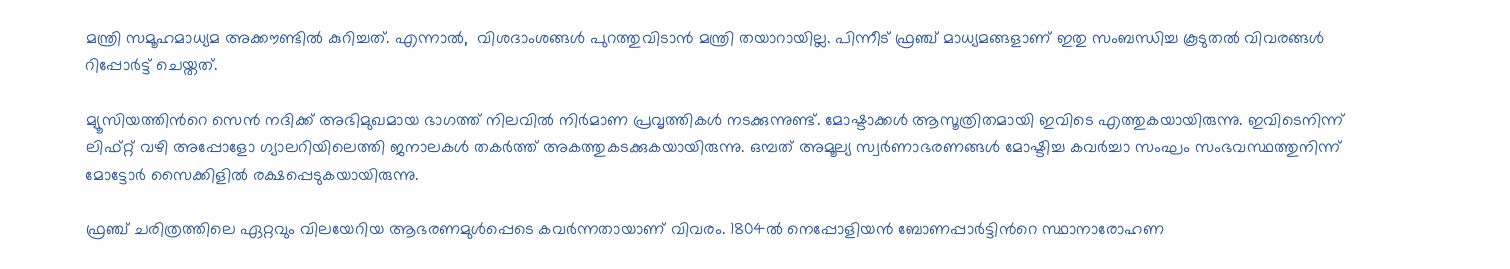മന്ത്രി സമൂഹമാധ്യമ അക്കൗണ്ടിൽ കുറിച്ചത്. എന്നാൽ,  വിശദാംശങ്ങൾ പുറത്തുവിടാൻ മന്ത്രി തയാറായില്ല. പിന്നീട് ഫ്രഞ്ച് മാധ്യമങ്ങളാണ് ഇതു സംബന്ധിച്ച കൂടുതൽ വിവരങ്ങൾ റിപ്പോർട്ട് ചെയ്തത്.

മ്യൂസിയത്തിന്‍റെ സെൻ നദിക്ക് അഭിമുഖമായ ഭാഗത്ത് നിലവിൽ നിർമാണ പ്രവൃത്തികൾ നടക്കുന്നുണ്ട്. മോഷ്ടാക്കൾ ആസൂത്രിതമായി ഇവിടെ എത്തുകയായിരുന്നു. ഇവിടെനിന്ന് ലിഫ്റ്റ് വഴി അപ്പോളോ ഗ്യാലറിയിലെത്തി ജനാലകൾ തകർത്ത് അകത്തുകടക്കുകയായിരുന്നു. ഒമ്പത് അമൂല്യ സ്വർണാഭരണങ്ങൾ മോഷ്ടിച്ച കവർച്ചാ സംഘം സംഭവസ്ഥത്തുനിന്ന് മോട്ടോർ സൈക്കിളിൽ രക്ഷപ്പെടുകയായിരുന്നു.

ഫ്രഞ്ച് ചരിത്രത്തിലെ ഏറ്റവും വിലയേറിയ ആഭരണമുൾപ്പെടെ കവർന്നതായാണ് വിവരം. 1804ൽ നെപ്പോളിയൻ ബോണപ്പാർട്ടിന്‍റെ സ്ഥാനാരോഹണ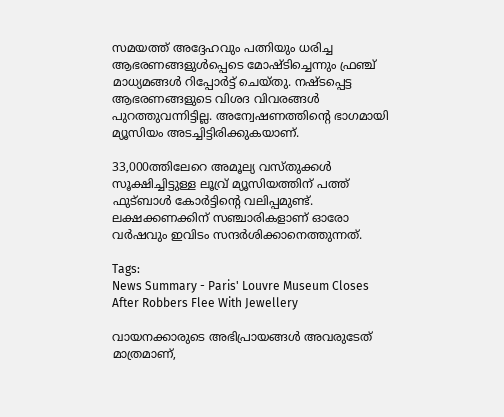സമയത്ത് അദ്ദേഹവും പത്നിയും ധരിച്ച ആഭരണങ്ങളുൾപ്പെടെ മോഷ്ടിച്ചെന്നും ഫ്രഞ്ച് മാധ്യമങ്ങൾ റിപ്പോർട്ട് ചെയ്തു. നഷ്ടപ്പെട്ട ആഭരണങ്ങളുടെ വിശദ വിവരങ്ങൾ പുറത്തുവന്നിട്ടില്ല. അന്വേഷണത്തിന്‍റെ ഭാഗമായി മ്യൂസിയം അടച്ചിട്ടിരിക്കുകയാണ്.

33,000ത്തിലേറെ അമൂല്യ വസ്തുക്കൾ സൂക്ഷിച്ചിട്ടുള്ള ലൂവ്ര് മ്യൂസിയത്തിന് പത്ത് ഫുട്ബാൾ കോർട്ടിന്‍റെ വലിപ്പമുണ്ട്. ലക്ഷക്കണക്കിന് സഞ്ചാരികളാണ് ഓരോ വർഷവും ഇവിടം സന്ദർശിക്കാനെത്തുന്നത്.

Tags:
News Summary - Paris' Louvre Museum Closes After Robbers Flee With Jewellery

വായനക്കാരുടെ അഭിപ്രായങ്ങള്‍ അവരുടേത് മാത്രമാണ്,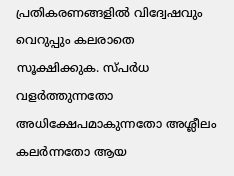പ്രതികരണങ്ങളിൽ വിദ്വേഷവും വെറുപ്പും കലരാതെ സൂക്ഷിക്കുക. സ്പർധ വളർത്തുന്നതോ അധിക്ഷേപമാകുന്നതോ അശ്ലീലം കലർന്നതോ ആയ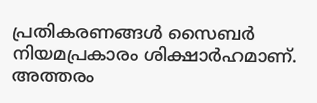പ്രതികരണങ്ങൾ സൈബർ നിയമപ്രകാരം ശിക്ഷാർഹമാണ്. അത്തരം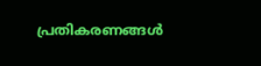പ്രതികരണങ്ങൾ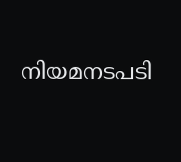നിയമനടപടി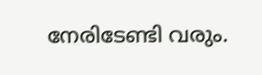നേരിടേണ്ടി വരും.